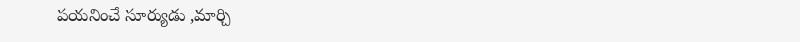పయనించే సూర్యుడు ,మార్చి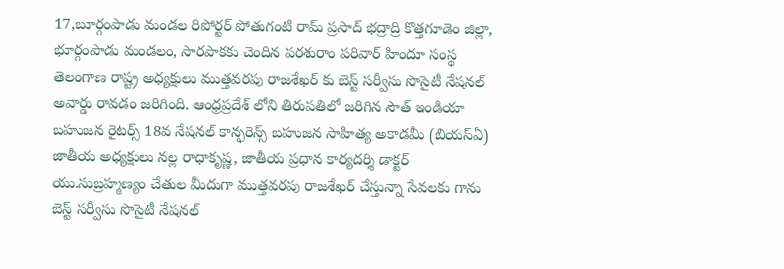17,బూర్గంపాడు మండల రిపోర్టర్ పోతుగంటి రామ్ ప్రసాద్ భద్రాద్రి కొత్తగూడెం జిల్లా, భూర్గంపాడు మండలం, సారపాకకు చెందిన పరశురాం పరివార్ హిందూ సంస్థ తెలంగాణ రాష్ట్ర అధ్యక్షులు ముత్తవరపు రాజశేఖర్ కు బెస్ట్ సర్వీసు సొసైటీ నేషనల్ అవార్డు రావడం జరిగింది. ఆంధ్రప్రదేశ్ లోని తిరుపతిలో జరిగిన సౌత్ ఇండియా బహుజన రైటర్స్ 18వ నేషనల్ కాన్ఫరెన్స్ బహుజన సాహిత్య అకాడమీ (బియస్ఏ) జాతీయ అధ్యక్షులు నల్ల రాధాకృష్ణ, జాతీయ ప్రధాన కార్యదర్శి డాక్టర్ యు.సుబ్రహ్మణ్యం చేతుల మీదుగా ముత్తవరపు రాజశేఖర్ చేస్తున్నా సేవలకు గాను బెస్ట్ సర్వీసు సొసైటీ నేషనల్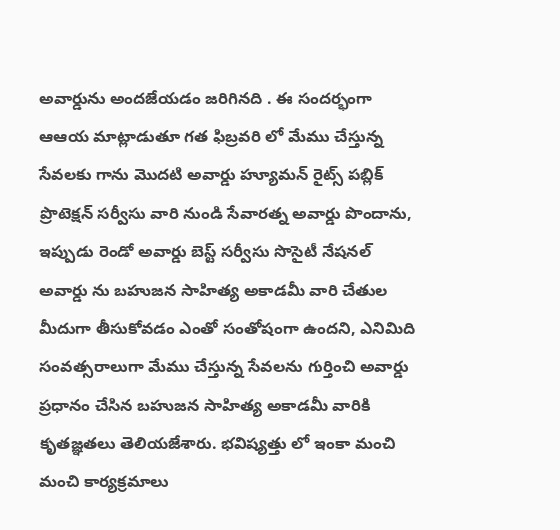అవార్డును అందజేయడం జరిగినది . ఈ సందర్భంగా ఆఆయ మాట్లాడుతూ గత ఫిబ్రవరి లో మేము చేస్తున్న సేవలకు గాను మొదటి అవార్డు హ్యూమన్ రైట్స్ పబ్లిక్ ప్రొటెక్షన్ సర్వీసు వారి నుండి సేవారత్న అవార్డు పొందాను, ఇప్పుడు రెండో అవార్డు బెస్ట్ సర్వీసు సొసైటీ నేషనల్ అవార్డు ను బహుజన సాహిత్య అకాడమీ వారి చేతుల మీదుగా తీసుకోవడం ఎంతో సంతోషంగా ఉందని, ఎనిమిది సంవత్సరాలుగా మేము చేస్తున్న సేవలను గుర్తించి అవార్డు ప్రధానం చేసిన బహుజన సాహిత్య అకాడమీ వారికి కృతజ్ఞతలు తెలియజేశారు. భవిష్యత్తు లో ఇంకా మంచి మంచి కార్యక్రమాలు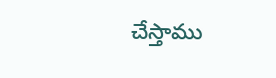చేస్తాము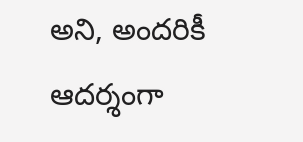అని, అందరికీ ఆదర్శంగా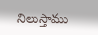నిలుస్తాము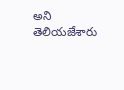అని తెలియజేశారు